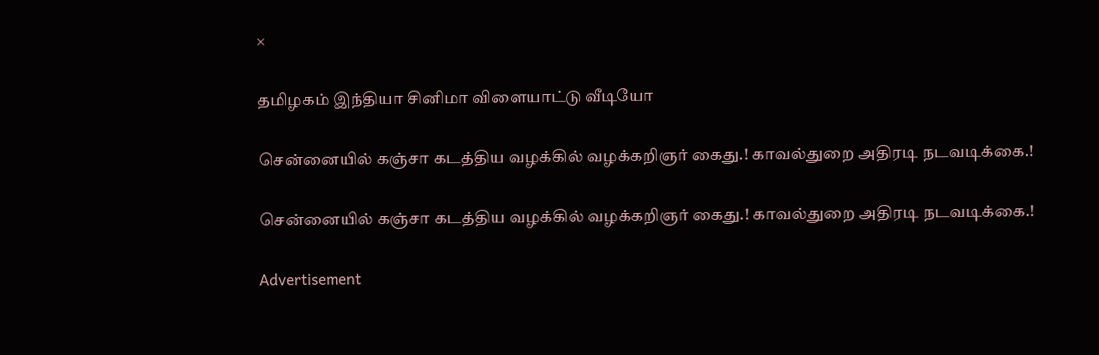×

தமிழகம் இந்தியா சினிமா விளையாட்டு வீடியோ

சென்னையில் கஞ்சா கடத்திய வழக்கில் வழக்கறிஞர் கைது.! காவல்துறை அதிரடி நடவடிக்கை.!

சென்னையில் கஞ்சா கடத்திய வழக்கில் வழக்கறிஞர் கைது.! காவல்துறை அதிரடி நடவடிக்கை.!

Advertisement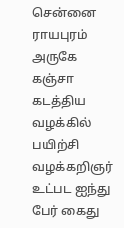சென்னை ராயபுரம் அருகே கஞ்சா கடத்திய வழக்கில் பயிற்சி வழக்கறிஞர் உட்பட ஐந்து பேர் கைது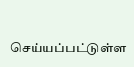செய்யப்பட்டுள்ள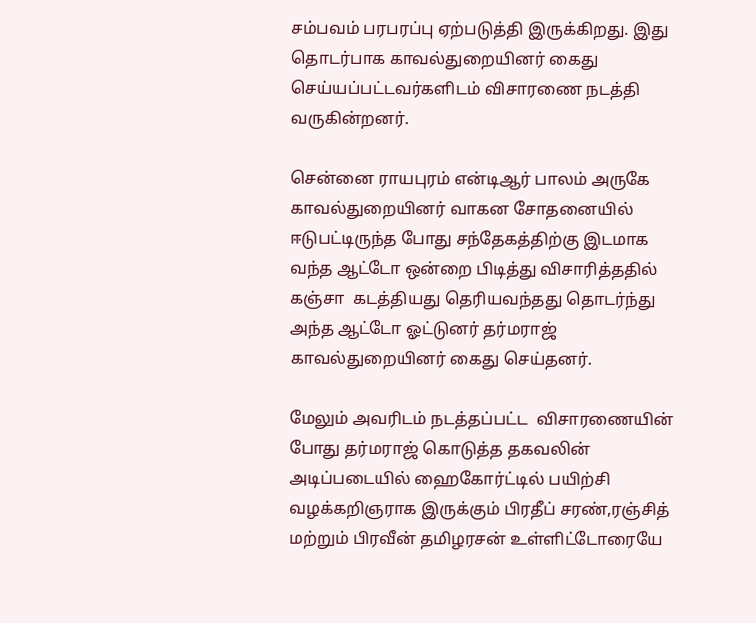சம்பவம் பரபரப்பு ஏற்படுத்தி இருக்கிறது. இது தொடர்பாக காவல்துறையினர் கைது செய்யப்பட்டவர்களிடம் விசாரணை நடத்தி வருகின்றனர்.

சென்னை ராயபுரம் என்டிஆர் பாலம் அருகே  காவல்துறையினர் வாகன சோதனையில் ஈடுபட்டிருந்த போது சந்தேகத்திற்கு இடமாக வந்த ஆட்டோ ஒன்றை பிடித்து விசாரித்ததில் கஞ்சா  கடத்தியது தெரியவந்தது தொடர்ந்து அந்த ஆட்டோ ஓட்டுனர் தர்மராஜ் காவல்துறையினர் கைது செய்தனர்.

மேலும் அவரிடம் நடத்தப்பட்ட  விசாரணையின் போது தர்மராஜ் கொடுத்த தகவலின் அடிப்படையில் ஹைகோர்ட்டில் பயிற்சி வழக்கறிஞராக இருக்கும் பிரதீப் சரண்,ரஞ்சித் மற்றும் பிரவீன் தமிழரசன் உள்ளிட்டோரையே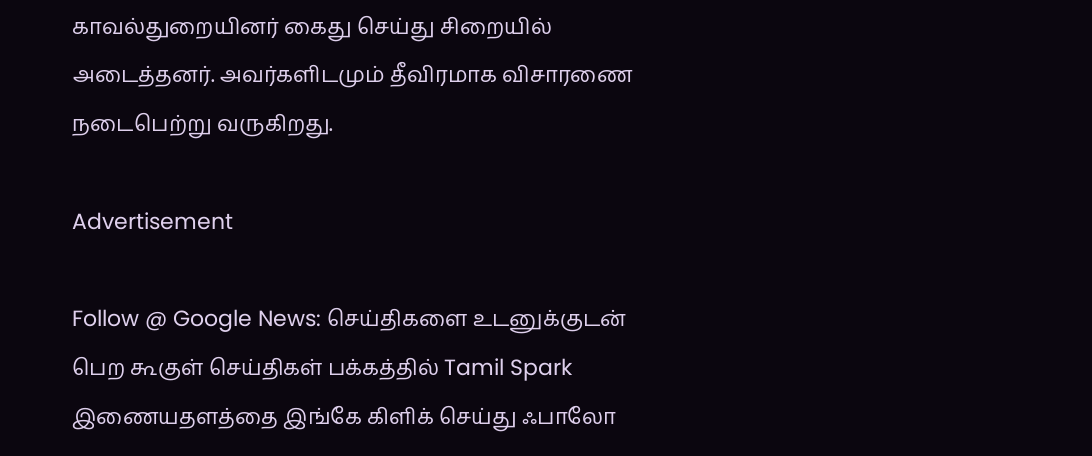காவல்துறையினர் கைது செய்து சிறையில் அடைத்தனர். அவர்களிடமும் தீவிரமாக விசாரணை நடைபெற்று வருகிறது.

Advertisement

Follow @ Google News: செய்திகளை உடனுக்குடன் பெற கூகுள் செய்திகள் பக்கத்தில் Tamil Spark இணையதளத்தை இங்கே கிளிக் செய்து ஃபாலோ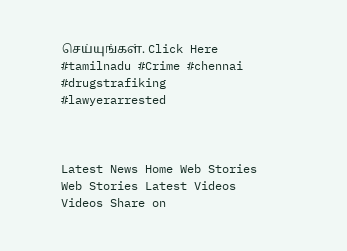செய்யுங்கள். Click Here
#tamilnadu #Crime #chennai #drugstrafiking #lawyerarrested



Latest News Home Web Stories Web Stories Latest Videos Videos Share on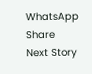WhatsApp Share
Next Story